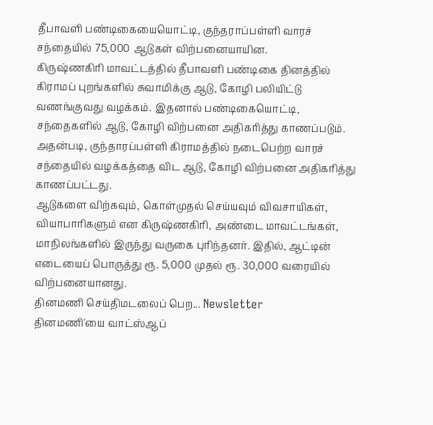தீபாவளி பண்டிகையையொட்டி, குந்தராப்பள்ளி வாரச் சந்தையில் 75,000 ஆடுகள் விற்பனையாயின.
கிருஷ்ணகிரி மாவட்டத்தில் தீபாவளி பண்டிகை தினத்தில் கிராமப் புறங்களில் சுவாமிக்கு ஆடு, கோழி பலியிட்டு வணங்குவது வழக்கம். இதனால் பண்டிகையொட்டி, சந்தைகளில் ஆடு, கோழி விற்பனை அதிகரித்து காணப்படும். அதன்படி, குந்தாரப்பள்ளி கிராமத்தில் நடைபெற்ற வாரச் சந்தையில் வழக்கத்தை விட ஆடு, கோழி விற்பனை அதிகரித்து காணப்பட்டது.
ஆடுகளை விற்கவும், கொள்முதல் செய்யவும் விவசாயிகள், வியாபாரிகளும் என கிருஷ்ணகிரி, அண்டை மாவட்டங்கள், மாநிலங்களில் இருந்து வருகை புரிந்தனர். இதில், ஆட்டின் எடையைப் பொருத்து ரூ. 5,000 முதல் ரூ. 30,000 வரையில் விற்பனையானது.
தினமணி செய்திமடலைப் பெற... Newsletter
தினமணி'யை வாட்ஸ்ஆப்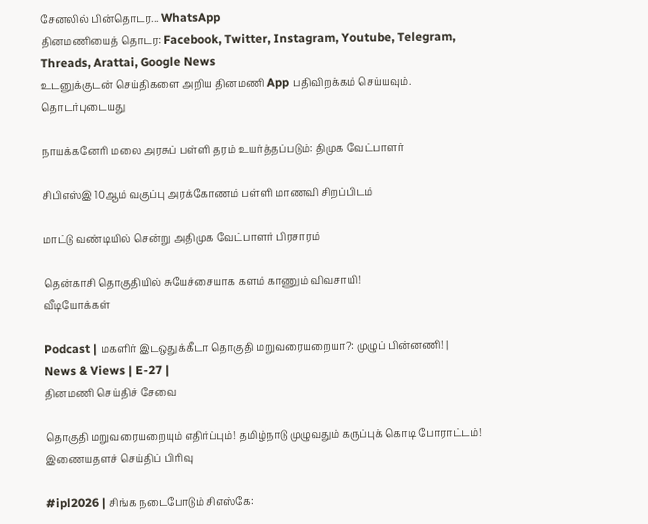சேனலில் பின்தொடர... WhatsApp
தினமணியைத் தொடர: Facebook, Twitter, Instagram, Youtube, Telegram, Threads, Arattai, Google News
உடனுக்குடன் செய்திகளை அறிய தினமணி App பதிவிறக்கம் செய்யவும்.
தொடர்புடையது

நாயக்கனேரி மலை அரசுப் பள்ளி தரம் உயர்த்தப்படும்: திமுக வேட்பாளர்

சிபிஎஸ்இ 10ஆம் வகுப்பு அரக்கோணம் பள்ளி மாணவி சிறப்பிடம்

மாட்டு வண்டியில் சென்று அதிமுக வேட்பாளர் பிரசாரம்

தென்காசி தொகுதியில் சுயேச்சையாக களம் காணும் விவசாயி!
வீடியோக்கள்

Podcast | மகளிர் இடஒதுக்கீடா தொகுதி மறுவரையறையா?: முழுப் பின்னணி! | News & Views | E-27 |
தினமணி செய்திச் சேவை

தொகுதி மறுவரையறையும் எதிர்ப்பும்! தமிழ்நாடு முழுவதும் கருப்புக் கொடி போராட்டம்!
இணையதளச் செய்திப் பிரிவு

#ipl2026 | சிங்க நடைபோடும் சிஎஸ்கே: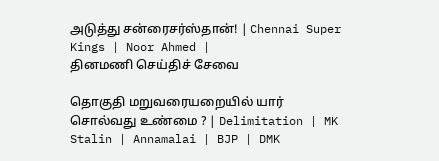அடுத்து சன்ரைசர்ஸ்தான்! | Chennai Super Kings | Noor Ahmed |
தினமணி செய்திச் சேவை

தொகுதி மறுவரையறையில் யார் சொல்வது உண்மை ? | Delimitation | MK Stalin | Annamalai | BJP | DMK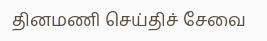தினமணி செய்திச் சேவை